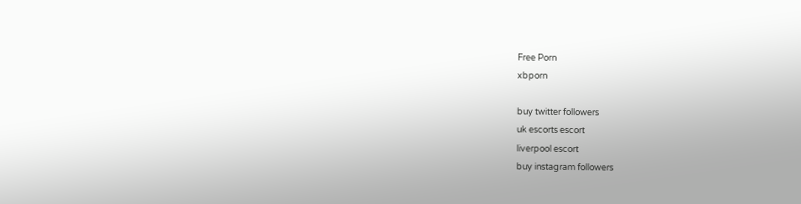Free Porn
xbporn

buy twitter followers
uk escorts escort
liverpool escort
buy instagram followers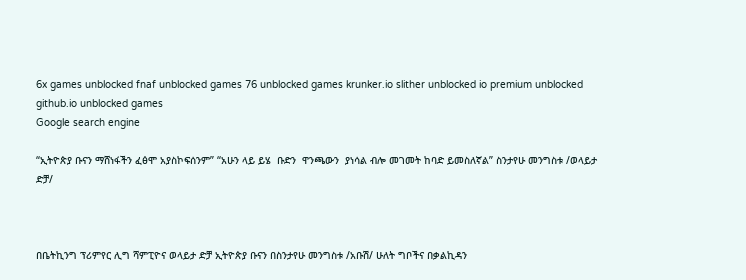6x games unblocked fnaf unblocked games 76 unblocked games krunker.io slither unblocked io premium unblocked github.io unblocked games
Google search engine

“ኢትዮጵያ ቡናን ማሸነፋችን ፈፅሞ አያስኮፍሰንም” “አሁን ላይ ይሄ  ቡድን  ዋንጫውን  ያነሳል ብሎ መገመት ከባድ ይመስለኛል” ስንታየሁ መንግስቱ /ወላይታ ድቻ/



በቤትኪንግ ፕሪምየር ሊግ ሻምፒዮና ወላይታ ድቻ ኢትዮጵያ ቡናን በስንታየሁ መንግስቱ /አቡሽ/ ሁለት ግቦችና በቃልኪዳን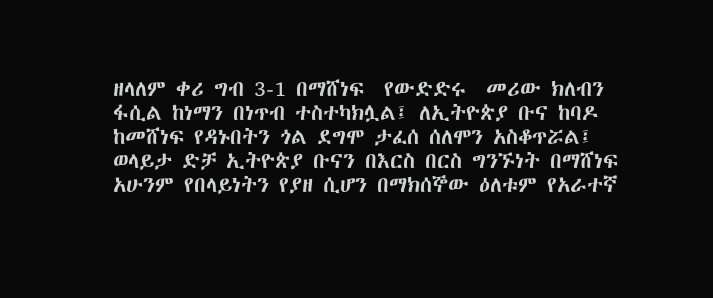ዘላለም ቀሪ ግብ 3-1 በማሸነፍ  የውድድሩ  መሪው ክለብን ፋሲል ከነማን በነጥብ ተስተካክሏል፤ ለኢትዮጵያ ቡና ከባዶ ከመሸነፍ የዳኑበትን ጎል ደግሞ ታፈሰ ሰለሞን አስቆጥሯል፤ ወላይታ ድቻ ኢትዮጵያ ቡናን በእርስ በርስ ግንኙነት በማሸነፍ አሁንም የበላይነትን የያዘ ሲሆን በማክሰኞው ዕለቱም የአራተኛ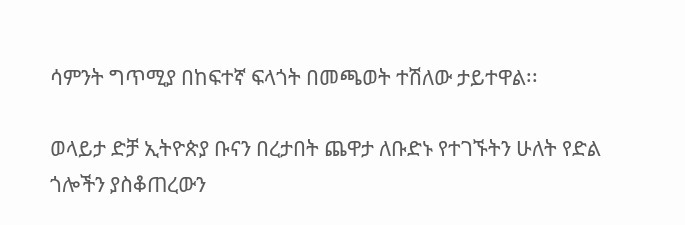ሳምንት ግጥሚያ በከፍተኛ ፍላጎት በመጫወት ተሽለው ታይተዋል፡፡

ወላይታ ድቻ ኢትዮጵያ ቡናን በረታበት ጨዋታ ለቡድኑ የተገኙትን ሁለት የድል ጎሎችን ያስቆጠረውን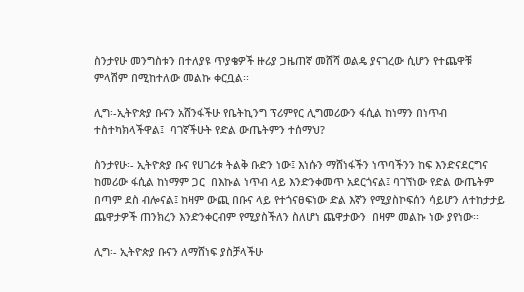ስንታየሁ መንግስቱን በተለያዩ ጥያቄዎች ዙሪያ ጋዜጠኛ መሸሻ ወልዴ ያናገረው ሲሆን የተጨዋቹ ምላሽም በሚከተለው መልኩ ቀርቧል፡፡

ሊግ፡-ኢትዮጵያ ቡናን አሸንፋችሁ የቤትኪንግ ፕሪምየር ሊግመሪውን ፋሲል ከነማን በነጥብ ተስተካክላችዋል፤  ባገኛችሁት የድል ውጤትምን ተሰማህ?

ስንታየሁ፡- ኢትዮጵያ ቡና የሀገሪቱ ትልቅ ቡድን ነው፤ እነሱን ማሸነፋችን ነጥባችንን ከፍ እንድናደርግና ከመሪው ፋሲል ከነማም ጋር  በእኩል ነጥብ ላይ እንድንቀመጥ አደርጎናል፤ ባገኘነው የድል ውጤትም በጣም ደስ ብሎናል፤ ከዛም ውጪ በቡና ላይ የተጎናፀፍነው ድል እኛን የሚያስኮፍሰን ሳይሆን ለተከታታይ ጨዋታዎች ጠንክረን እንድንቀርብም የሚያስችለን ስለሆነ ጨዋታውን  በዛም መልኩ ነው ያየነው፡፡

ሊግ፡- ኢትዮጵያ ቡናን ለማሸነፍ ያስቻላችሁ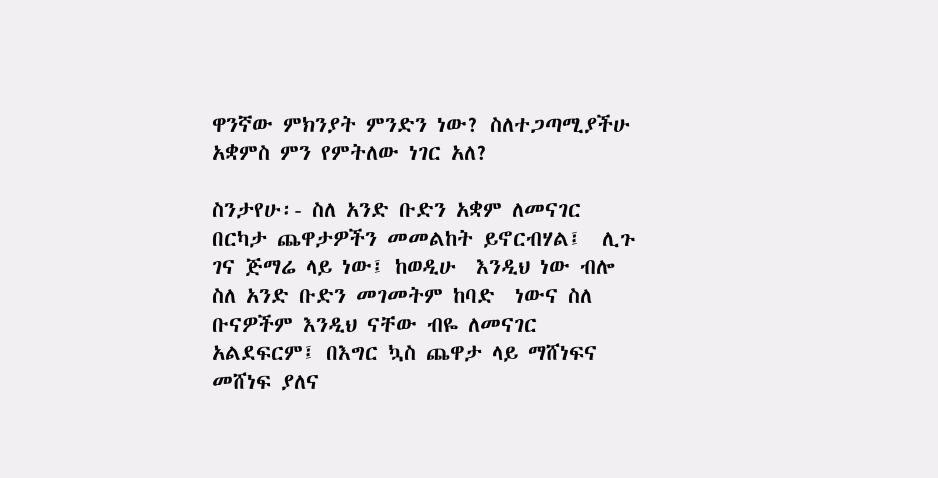ዋንኛው ምክንያት ምንድን ነው? ስለተጋጣሚያችሁ አቋምስ ምን የምትለው ነገር አለ?

ስንታየሁ፡- ስለ አንድ ቡድን አቋም ለመናገር  በርካታ ጨዋታዎችን መመልከት ይኖርብሃል፤  ሊጉ ገና ጅማሬ ላይ ነው፤ ከወዲሁ  እንዲህ ነው ብሎ ስለ አንድ ቡድን መገመትም ከባድ  ነውና ስለ ቡናዎችም እንዲህ ናቸው ብዬ ለመናገር አልደፍርም፤ በእግር ኳስ ጨዋታ ላይ ማሸነፍና መሸነፍ ያለና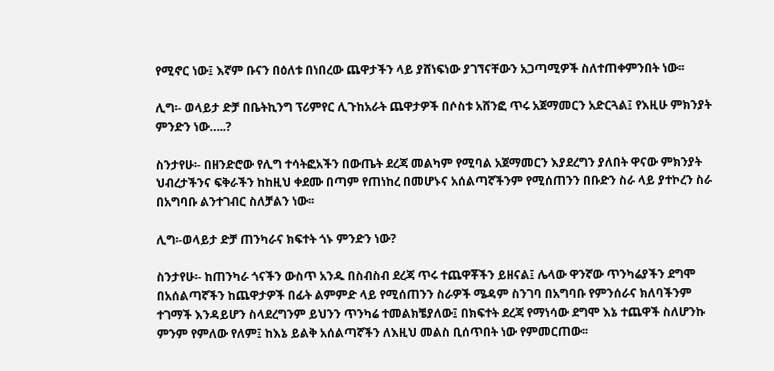የሚኖር ነው፤ እኛም ቡናን በዕለቱ በነበረው ጨዋታችን ላይ ያሸነፍነው ያገኘናቸውን አጋጣሚዎች ስለተጠቀምንበት ነው፡፡

ሊግ፡- ወላይታ ድቻ በቤትኪንግ ፕሪምየር ሊጉከአራት ጨዋታዎች በሶስቱ አሸንፎ ጥሩ አጀማመርን አድርጓል፤ የእዚሁ ምክንያት ምንድን ነው…..?

ስንታየሁ፡- በዘንድሮው የሊግ ተሳትፎአችን በውጤት ደረጃ መልካም የሚባል አጀማመርን እያደረግን ያለበት ዋናው ምክንያት ህብረታችንና ፍቅራችን ከከዚህ ቀደሙ በጣም የጠነከረ በመሆኑና አሰልጣኛችንም የሚሰጠንን በቡድን ስራ ላይ ያተኮረን ስራ በአግባቡ ልንተገብር ስለቻልን ነው፡፡

ሊግ፡-ወላይታ ድቻ ጠንካራና ክፍተት ጎኑ ምንድን ነው?

ስንታየሁ፡- ከጠንካራ ጎናችን ውስጥ አንዱ በስብስብ ደረጃ ጥሩ ተጨዋቾችን ይዘናል፤ ሌላው ዋንኛው ጥንካሬያችን ደግሞ በአሰልጣኛችን ከጨዋታዎች በፊት ልምምድ ላይ የሚሰጠንን ስራዎች ሜዳም ስንገባ በአግባቡ የምንሰራና ክለባችንም ተገማች እንዳይሆን ስላደረግንም ይህንን ጥንካሬ ተመልክቼያለው፤ በክፍተት ደረጃ የማነሳው ደግሞ እኔ ተጨዋች ስለሆንኩ ምንም የምለው የለም፤ ከእኔ ይልቅ አሰልጣኛችን ለእዚህ መልስ ቢሰጥበት ነው የምመርጠው፡፡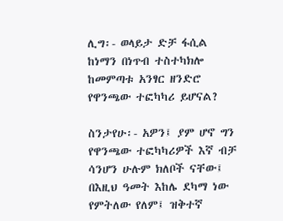ሊግ፡- ወላይታ ድቻ ፋሲል ከነማን በነጥብ ተስተካክሎ ከመምጣቱ አንፃር ዘንድሮ የዋንጫው ተፎካካሪ ይሆናል?

ስንታየሁ፡- አዎን፤ ያም ሆኖ ግን የዋንጫው ተፎካካሪዎች እኛ ብቻ ሳንሆን ሁሉም ክለቦች ናቸው፤ በእዚህ ዓመት እከሌ ደካማ ነው የምትለው የለም፤ ዝቅተኛ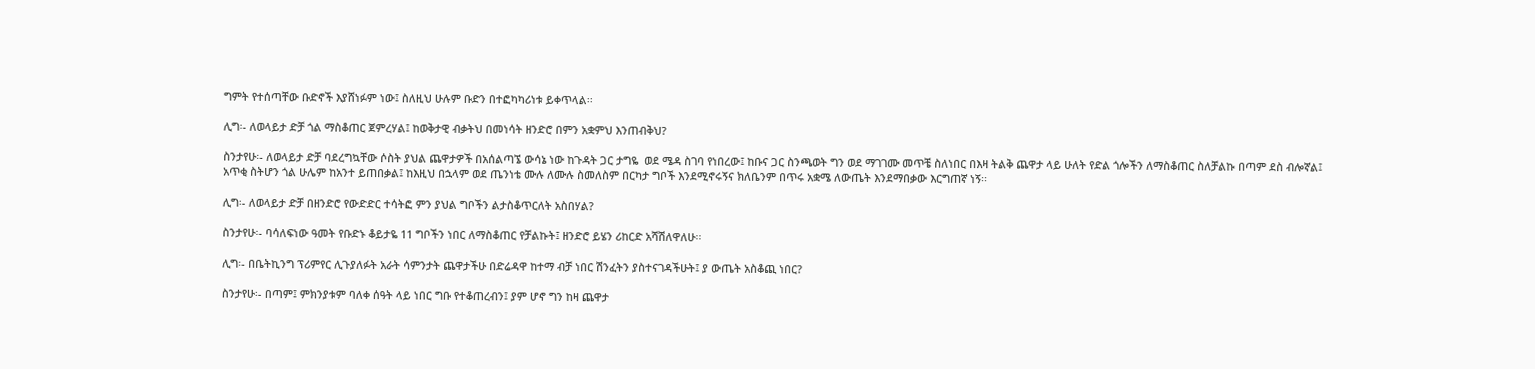ግምት የተሰጣቸው ቡድኖች እያሸነፉም ነው፤ ስለዚህ ሁሉም ቡድን በተፎካካሪነቱ ይቀጥላል፡፡

ሊግ፡- ለወላይታ ድቻ ጎል ማስቆጠር ጀምረሃል፤ ከወቅታዊ ብቃትህ በመነሳት ዘንድሮ በምን አቋምህ እንጠብቅህ?

ስንታየሁ፡- ለወላይታ ድቻ ባደረግኳቸው ሶስት ያህል ጨዋታዎች በአሰልጣኜ ውሳኔ ነው ከጉዳት ጋር ታግዬ  ወደ ሜዳ ስገባ የነበረው፤ ከቡና ጋር ስንጫወት ግን ወደ ማገገሙ መጥቼ ስለነበር በእዛ ትልቅ ጨዋታ ላይ ሁለት የድል ጎሎችን ለማስቆጠር ስለቻልኩ በጣም ደስ ብሎኛል፤ አጥቂ ስትሆን ጎል ሁሌም ከአንተ ይጠበቃል፤ ከእዚህ በኋላም ወደ ጤንነቴ ሙሉ ለሙሉ ስመለስም በርካታ ግቦች እንደሚኖሩኝና ክለቤንም በጥሩ አቋሜ ለውጤት እንደማበቃው እርግጠኛ ነኝ፡፡

ሊግ፡- ለወላይታ ድቻ በዘንድሮ የውድድር ተሳትፎ ምን ያህል ግቦችን ልታስቆጥርለት አስበሃል?

ስንታየሁ፡- ባሳለፍነው ዓመት የቡድኑ ቆይታዬ 11 ግቦችን ነበር ለማስቆጠር የቻልኩት፤ ዘንድሮ ይሄን ሪከርድ አሻሽለዋለሁ፡፡

ሊግ፡- በቤትኪንግ ፕሪምየር ሊጉያለፉት አራት ሳምንታት ጨዋታችሁ በድሬዳዋ ከተማ ብቻ ነበር ሽንፈትን ያስተናገዳችሁት፤ ያ ውጤት አስቆጪ ነበር?

ስንታየሁ፡- በጣም፤ ምክንያቱም ባለቀ ሰዓት ላይ ነበር ግቡ የተቆጠረብን፤ ያም ሆኖ ግን ከዛ ጨዋታ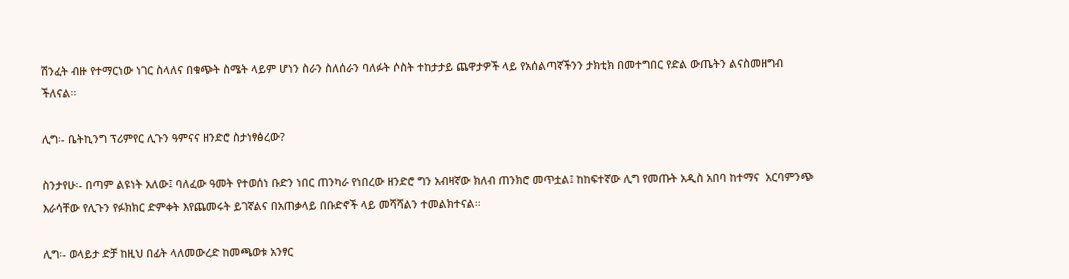ሽንፈት ብዙ የተማርነው ነገር ስላለና በቁጭት ስሜት ላይም ሆነን ስራን ስለሰራን ባለፉት ሶስት ተከታታይ ጨዋታዎች ላይ የአሰልጣኛችንን ታክቲክ በመተግበር የድል ውጤትን ልናስመዘግብ ችለናል፡፡

ሊግ፡- ቤትኪንግ ፕሪምየር ሊጉን ዓምናና ዘንድሮ ስታነፃፅረው?

ስንታየሁ፡- በጣም ልዩነት አለው፤ ባለፈው ዓመት የተወሰነ ቡድን ነበር ጠንካራ የነበረው ዘንድሮ ግን አብዛኛው ክለብ ጠንክሮ መጥቷል፤ ከከፍተኛው ሊግ የመጡት አዲስ አበባ ከተማና  አርባምንጭ እራሳቸው የሊጉን የፉክክር ድምቀት እየጨመሩት ይገኛልና በአጠቃላይ በቡድኖች ላይ መሻሻልን ተመልክተናል፡፡

ሊግ፡- ወላይታ ድቻ ከዚህ በፊት ላለመውረድ ከመጫወቱ አንፃር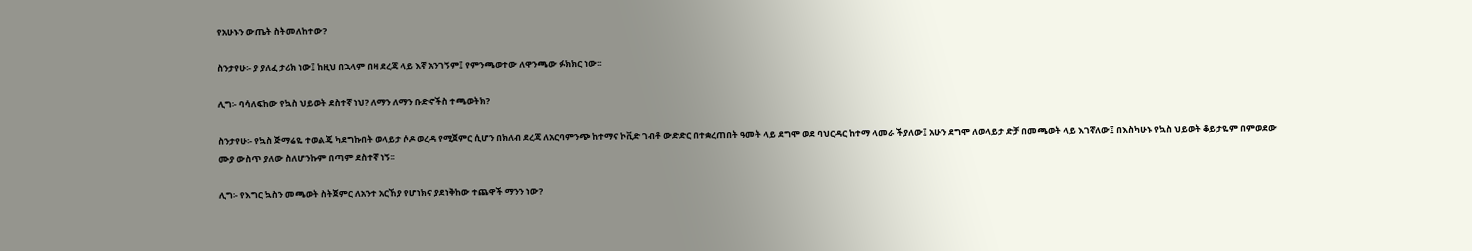የአሁኑን ውጤት ስትመለከተው?

ስንታየሁ፡- ያ ያለፈ ታሪክ ነው፤ ከዚህ በኋላም በዛ ደረጃ ላይ እኛ አንገኝም፤ የምንጫወተው ለዋንጫው ፉክክር ነው፡፡

ሊግ፡- ባሳለፍከው የኳስ ህይወት ደስተኛ ነህ? ለማን ለማን ቡድኖችስ ተጫወትክ?

ስንታየሁ፡- የኳስ ጅማሬዬ ተወልጄ ካደግኩበት ወላይታ ሶዶ ወረዳ የሚጀምር ሲሆን በክለብ ደረጃ ለአርባምንጭ ከተማና ኮቪድ ገብቶ ውድድር በተቋረጠበት ዓመት ላይ ደግሞ ወደ ባህርዳር ከተማ ላመራ ችያለው፤ አሁን ደግሞ ለወላይታ ድቻ በመጫወት ላይ እገኛለው፤ በእስካሁኑ የኳስ ህይወት ቆይታዬም በምወደው ሙያ ውስጥ ያለው ስለሆንኩም በጣም ደስተኛ ነኝ፡፡

ሊግ፡- የእግር ኳስን መጫወት ስትጀምር ለአንተ አርኸያ የሆነክና ያደነቅከው ተጨዋች ማንን ነው?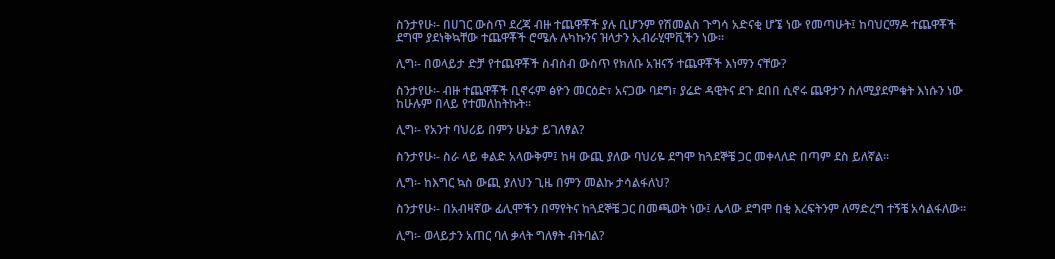ስንታየሁ፡- በሀገር ውስጥ ደረጃ ብዙ ተጨዋቾች ያሉ ቢሆንም የሽመልስ ጉግሳ አድናቂ ሆኜ ነው የመጣሁት፤ ከባህርማዶ ተጨዋቾች  ደግሞ ያደነቅኳቸው ተጨዋቾች ሮሜሉ ሉካኩንና ዝላታን ኢብራሂሞቪችን ነው፡፡

ሊግ፡- በወላይታ ድቻ የተጨዋቾች ስብስብ ውስጥ የክለቡ አዝናኝ ተጨዋቾች እነማን ናቸው?

ስንታየሁ፡- ብዙ ተጨዋቾች ቢኖሩም ፅዮን መርዕድ፣ አናጋው ባደግ፣ ያሬድ ዳዊትና ደጉ ደበበ ሲኖሩ ጨዋታን ስለሚያደምቁት እነሱን ነው ከሁሉም በላይ የተመለከትኩት፡፡

ሊግ፡- የአንተ ባህሪይ በምን ሁኔታ ይገለፃል?

ስንታየሁ፡- ስራ ላይ ቀልድ አላውቅም፤ ከዛ ውጪ ያለው ባህሪዬ ደግሞ ከጓደኞቼ ጋር መቀላለድ በጣም ደስ ይለኛል፡፡

ሊግ፡- ከእግር ኳስ ውጪ ያለህን ጊዜ በምን መልኩ ታሳልፋለህ?

ስንታየሁ፡- በአብዛኛው ፊሊሞችን በማየትና ከጓደኞቼ ጋር በመጫወት ነው፤ ሌላው ደግሞ በቂ እረፍትንም ለማድረግ ተኝቼ አሳልፋለው፡፡

ሊግ፡- ወላይታን አጠር ባለ ቃላት ግለፃት ብትባል?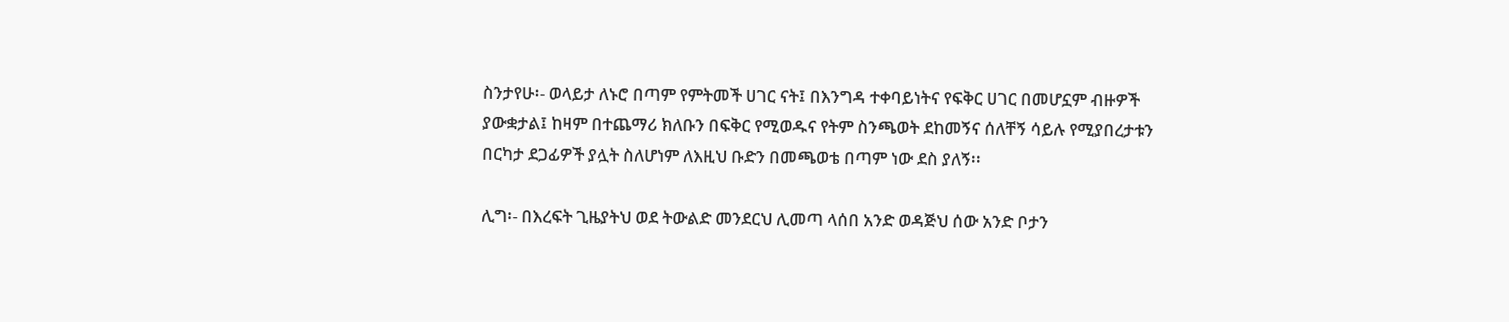ስንታየሁ፡- ወላይታ ለኑሮ በጣም የምትመች ሀገር ናት፤ በእንግዳ ተቀባይነትና የፍቅር ሀገር በመሆኗም ብዙዎች ያውቋታል፤ ከዛም በተጨማሪ ክለቡን በፍቅር የሚወዱና የትም ስንጫወት ደከመኝና ሰለቸኝ ሳይሉ የሚያበረታቱን በርካታ ደጋፊዎች ያሏት ስለሆነም ለእዚህ ቡድን በመጫወቴ በጣም ነው ደስ ያለኝ፡፡

ሊግ፡- በእረፍት ጊዜያትህ ወደ ትውልድ መንደርህ ሊመጣ ላሰበ አንድ ወዳጅህ ሰው አንድ ቦታን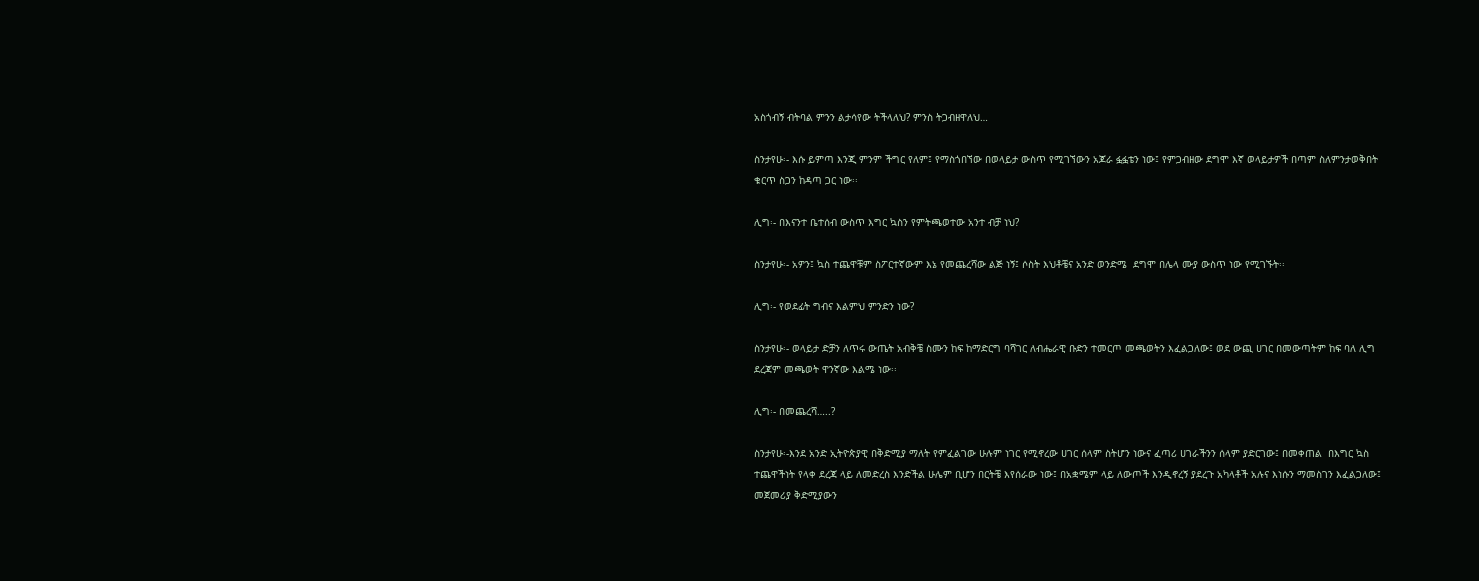አስጎብኝ ብትባል ምንን ልታሳየው ትችላለህ? ምንስ ትጋብዘዋለህ…

ስንታየሁ፡- እሱ ይምጣ እንጂ ምንም ችግር የለም፤ የማስጎበኘው በወላይታ ውስጥ የሚገኘውን አጆራ ፏፏቴን ነው፤ የምጋብዘው ደግሞ እኛ ወላይታዎች በጣም ስለምንታወቅበት ቁርጥ ስጋን ከዳጣ ጋር ነው፡፡

ሊግ፡- በእናንተ ቤተሰብ ውስጥ እግር ኳስን የምትጫወተው አንተ ብቻ ነህ?

ስንታየሁ፡- አዎን፤ ኳስ ተጨዋቹም ስፖርተኛውም እኔ የመጨረሻው ልጅ ነኝ፤ ሶስት እህቶቼና አንድ ወንድሜ  ደግሞ በሌላ ሙያ ውስጥ ነው የሚገኙት፡፡

ሊግ፡- የወደፊት ግብና እልምህ ምንድን ነው?

ስንታየሁ፡- ወላይታ ድቻን ለጥሩ ውጤት አብቅቼ ስሙን ከፍ ከማድርግ ባሻገር ለብሔራዊ ቡድን ተመርጦ መጫወትን እፈልጋለው፤ ወደ ውጪ ሀገር በመውጣትም ከፍ ባለ ሊግ ደረጃም መጫወት ዋንኛው እልሜ ነው፡፡

ሊግ፡- በመጨረሻ…..?

ስንታየሁ፡-እንደ አንድ ኢትዮጵያዊ በቅድሚያ ማለት የምፈልገው ሁሉም ነገር የሚኖረው ሀገር ሰላም ስትሆን ነውና ፈጣሪ ሀገራችንን ሰላም ያድርገው፤ በመቀጠል  በእግር ኳስ ተጨዋችነት የላቀ ደረጃ ላይ ለመድረስ እንድችል ሁሌም ቢሆን በርትቼ እየሰራው ነው፤ በአቋሜም ላይ ለውጦች እንዲኖረኝ ያደረጉ አካላቶች አሉና እነሱን ማመስገን እፈልጋለው፤ መጀመሪያ ቅድሚያውን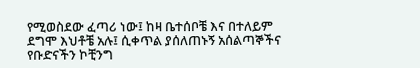የሚወስደው ፈጣሪ ነው፤ ከዛ ቤተሰቦቼ እና በተለይም ደግሞ እህቶቼ አሉ፤ ሲቀጥል ያሰለጠኑኝ አሰልጣኞችና የቡድናችን ኮቺንግ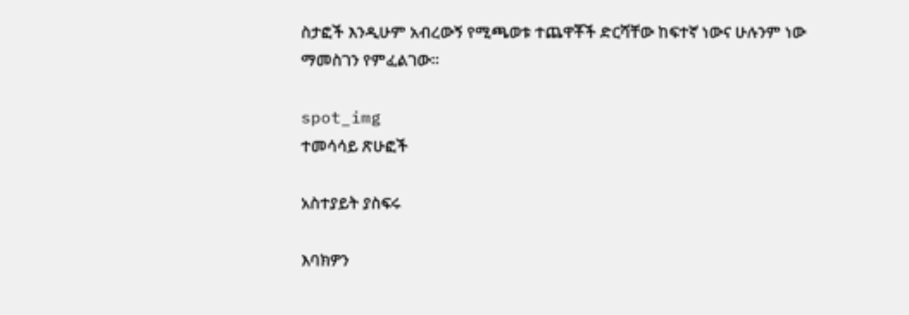ስታፎች እንዲሁም አብረውኝ የሚጫወቱ ተጨዋቾች ድርሻቸው ከፍተኛ ነውና ሁሉንም ነው ማመስገን የምፈልገው፡፡

spot_img
ተመሳሳይ ጽሁፎች

አስተያይት ያስፍሩ

እባክዎን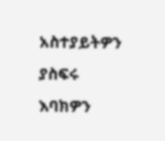አስተያይትዎን ያስፍሩ
እባክዎን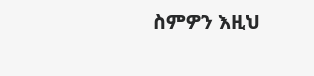ስምዎን እዚህ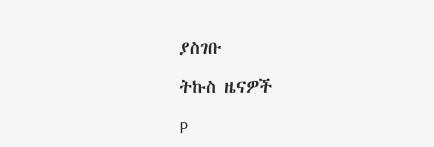ያስገቡ

ትኩስ ዜናዎች

P